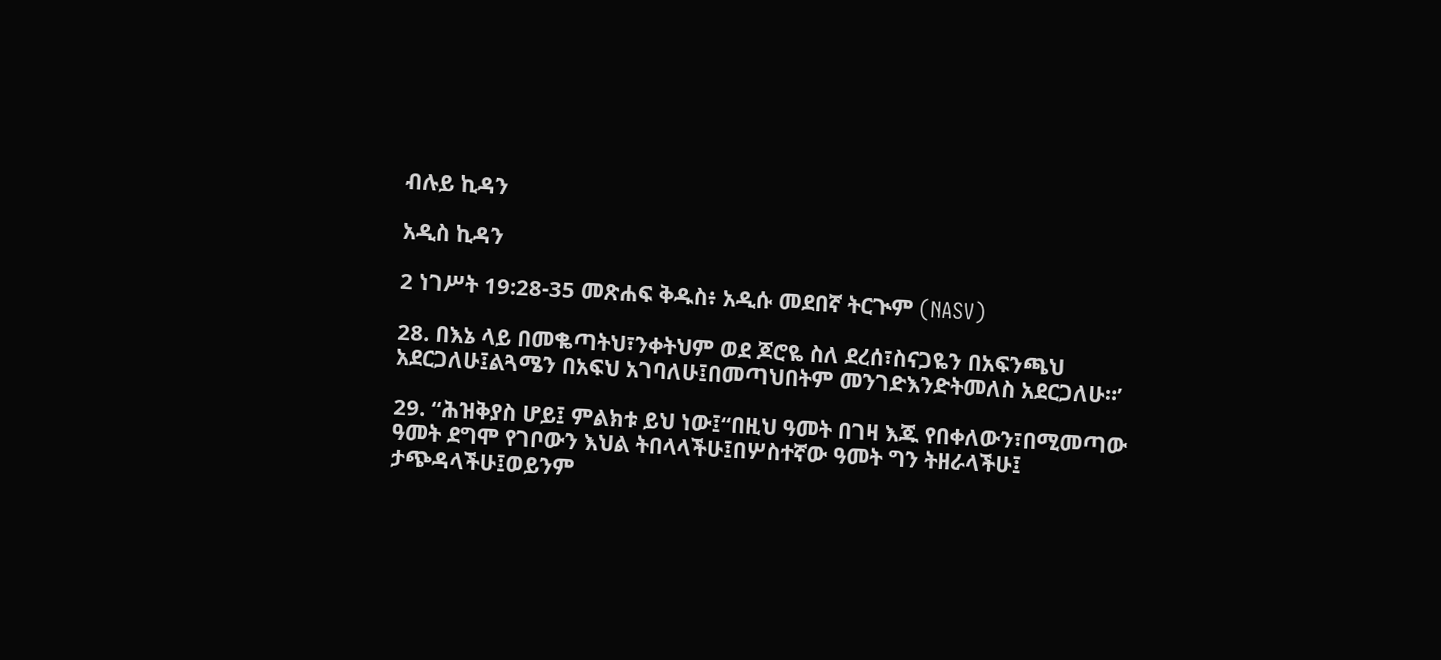ብሉይ ኪዳን

አዲስ ኪዳን

2 ነገሥት 19:28-35 መጽሐፍ ቅዱስ፥ አዲሱ መደበኛ ትርጒም (NASV)

28. በእኔ ላይ በመቈጣትህ፣ንቀትህም ወደ ጆሮዬ ስለ ደረሰ፣ስናጋዬን በአፍንጫህ አደርጋለሁ፤ልጓሜን በአፍህ አገባለሁ፤በመጣህበትም መንገድእንድትመለስ አደርጋለሁ።’

29. “ሕዝቅያስ ሆይ፤ ምልክቱ ይህ ነው፤“በዚህ ዓመት በገዛ እጁ የበቀለውን፣በሚመጣው ዓመት ደግሞ የገቦውን እህል ትበላላችሁ፤በሦስተኛው ዓመት ግን ትዘራላችሁ፤ ታጭዳላችሁ፤ወይንም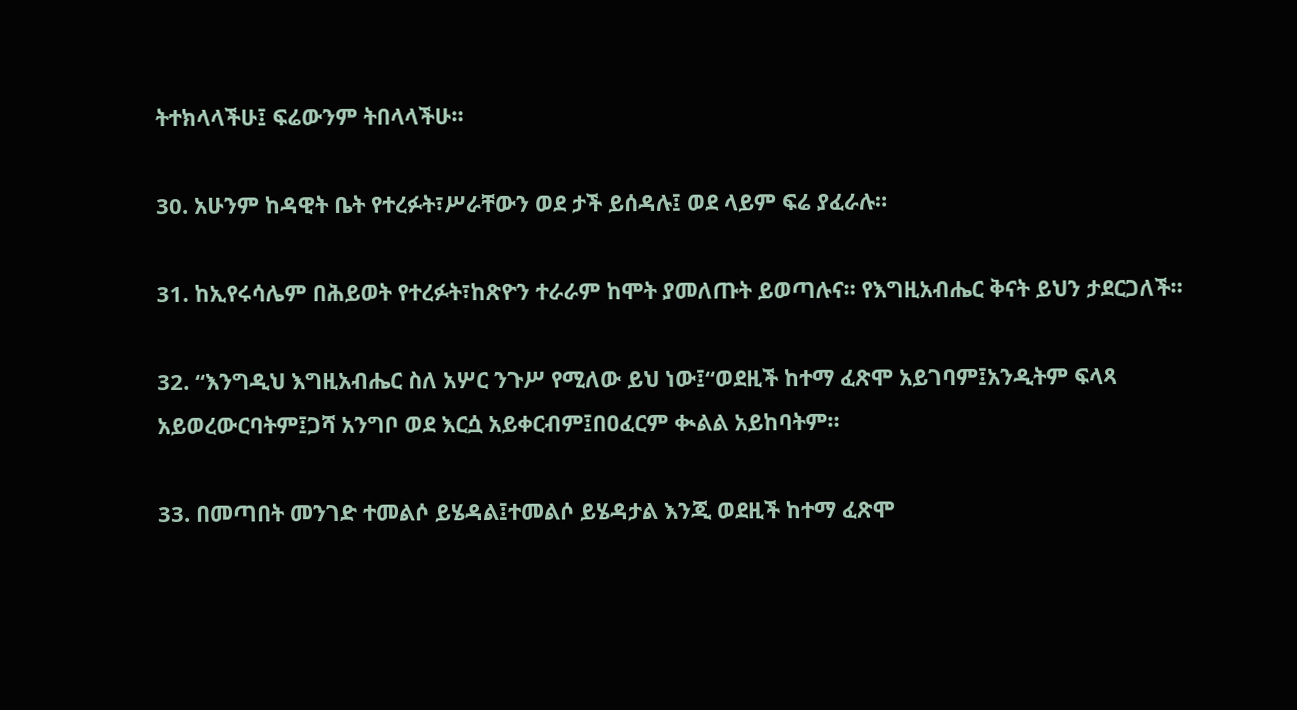ትተክላላችሁ፤ ፍሬውንም ትበላላችሁ።

30. አሁንም ከዳዊት ቤት የተረፉት፣ሥራቸውን ወደ ታች ይሰዳሉ፤ ወደ ላይም ፍሬ ያፈራሉ።

31. ከኢየሩሳሌም በሕይወት የተረፉት፣ከጽዮን ተራራም ከሞት ያመለጡት ይወጣሉና። የእግዚአብሔር ቅናት ይህን ታደርጋለች።

32. “እንግዲህ እግዚአብሔር ስለ አሦር ንጉሥ የሚለው ይህ ነው፤“ወደዚች ከተማ ፈጽሞ አይገባም፤አንዲትም ፍላጻ አይወረውርባትም፤ጋሻ አንግቦ ወደ እርሷ አይቀርብም፤በዐፈርም ቊልል አይከባትም።

33. በመጣበት መንገድ ተመልሶ ይሄዳል፤ተመልሶ ይሄዳታል እንጂ ወደዚች ከተማ ፈጽሞ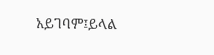አይገባም፤ይላል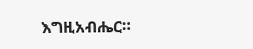እግዚአብሔር።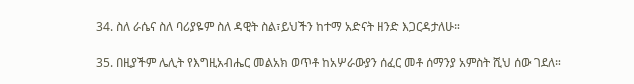34. ስለ ራሴና ስለ ባሪያዬም ስለ ዳዊት ስል፣ይህችን ከተማ አድናት ዘንድ እጋርዳታለሁ።

35. በዚያችም ሌሊት የእግዚአብሔር መልአክ ወጥቶ ከአሦራውያን ሰፈር መቶ ሰማንያ አምስት ሺህ ሰው ገደለ።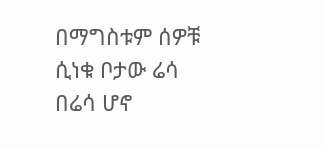በማግስቱም ሰዎቹ ሲነቁ ቦታው ሬሳ በሬሳ ሆኖ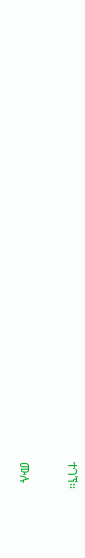ተገኘ።

ሙሉ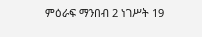ምዕራፍ ማንበብ 2 ነገሥት 19